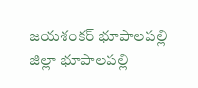జయశంకర్ భూపాలపల్లి జిల్లా భూపాలపల్లి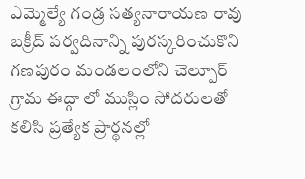ఎమ్మెల్యే గండ్ర సత్యనారాయణ రావు బక్రీద్ పర్వదినాన్ని పురస్కరించుకొని గణపురం మండలంలోని చెల్పూర్ గ్రామ ఈద్గా లో ముస్లిం సోదరులతో కలిసి ప్రత్యేక ప్రార్థనల్లో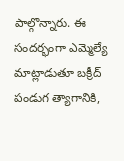పాల్గొన్నారు. ఈ సందర్భంగా ఎమ్మెల్యే మాట్లాడుతూ బక్రీద్ పండుగ త్యాగానికి,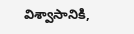విశ్వాసానికి,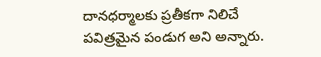దానధర్మాలకు ప్రతీకగా నిలిచే పవిత్రమైన పండుగ అని అన్నారు.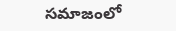సమాజంలో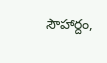సౌహార్దం,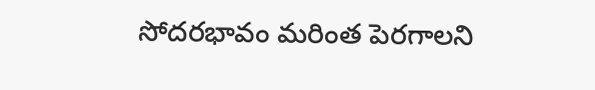సోదరభావం మరింత పెరగాలని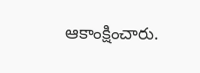ఆకాంక్షించారు.